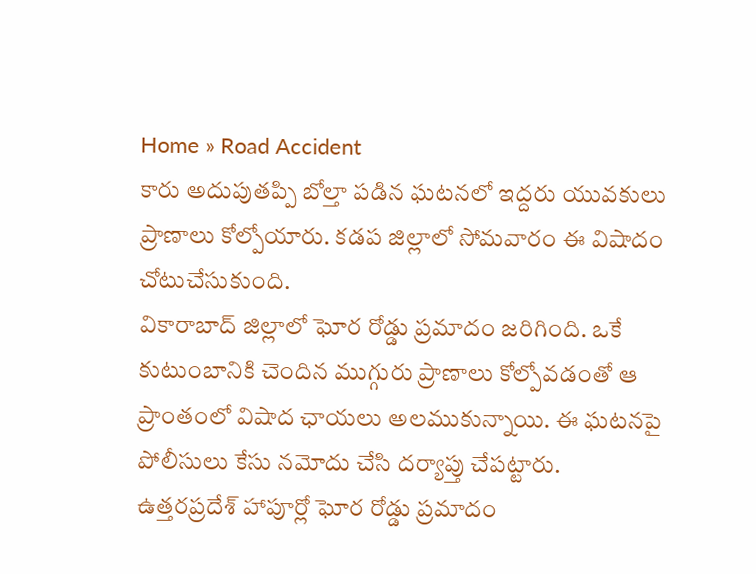Home » Road Accident
కారు అదుపుతప్పి బోల్తా పడిన ఘటనలో ఇద్దరు యువకులు ప్రాణాలు కోల్పోయారు. కడప జిల్లాలో సోమవారం ఈ విషాదం చోటుచేసుకుంది.
వికారాబాద్ జిల్లాలో ఘోర రోడ్డు ప్రమాదం జరిగింది. ఒకే కుటుంబానికి చెందిన ముగ్గురు ప్రాణాలు కోల్పోవడంతో ఆ ప్రాంతంలో విషాద ఛాయలు అలముకున్నాయి. ఈ ఘటనపై పోలీసులు కేసు నమోదు చేసి దర్యాప్తు చేపట్టారు.
ఉత్తరప్రదేశ్ హాపూర్లో ఘోర రోడ్డు ప్రమాదం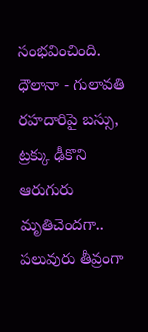సంభవించింది. ధౌలానా - గులావతి రహదారిపై బస్సు, ట్రక్కు ఢీకొని ఆరుగురు మృతిచెందగా.. పలువురు తీవ్రంగా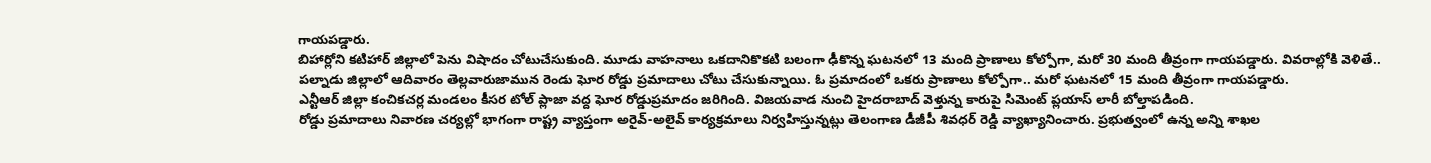గాయపడ్డారు.
బిహార్లోని కటిహార్ జిల్లాలో పెను విషాదం చోటుచేసుకుంది. మూడు వాహనాలు ఒకదానికొకటి బలంగా ఢీకొన్న ఘటనలో 13 మంది ప్రాణాలు కోల్పోగా, మరో 30 మంది తీవ్రంగా గాయపడ్డారు. వివరాల్లోకి వెళితే..
పల్నాడు జిల్లాలో ఆదివారం తెల్లవారుజామున రెండు ఘోర రోడ్డు ప్రమాదాలు చోటు చేసుకున్నాయి. ఓ ప్రమాదంలో ఒకరు ప్రాణాలు కోల్పోగా.. మరో ఘటనలో 15 మంది తీవ్రంగా గాయపడ్డారు.
ఎన్టీఆర్ జిల్లా కంచికచర్ల మండలం కీసర టోల్ ప్లాజా వద్ద ఘోర రోడ్డుప్రమాదం జరిగింది. విజయవాడ నుంచి హైదరాబాద్ వెళ్తున్న కారుపై సిమెంట్ ప్లయాస్ లారీ బోల్తాపడింది.
రోడ్డు ప్రమాదాలు నివారణ చర్యల్లో భాగంగా రాష్ట్ర వ్యాప్తంగా అరైవ్-అలైవ్ కార్యక్రమాలు నిర్వహిస్తున్నట్లు తెలంగాణ డీజీపీ శివధర్ రెడ్డి వ్యాఖ్యానించారు. ప్రభుత్వంలో ఉన్న అన్ని శాఖల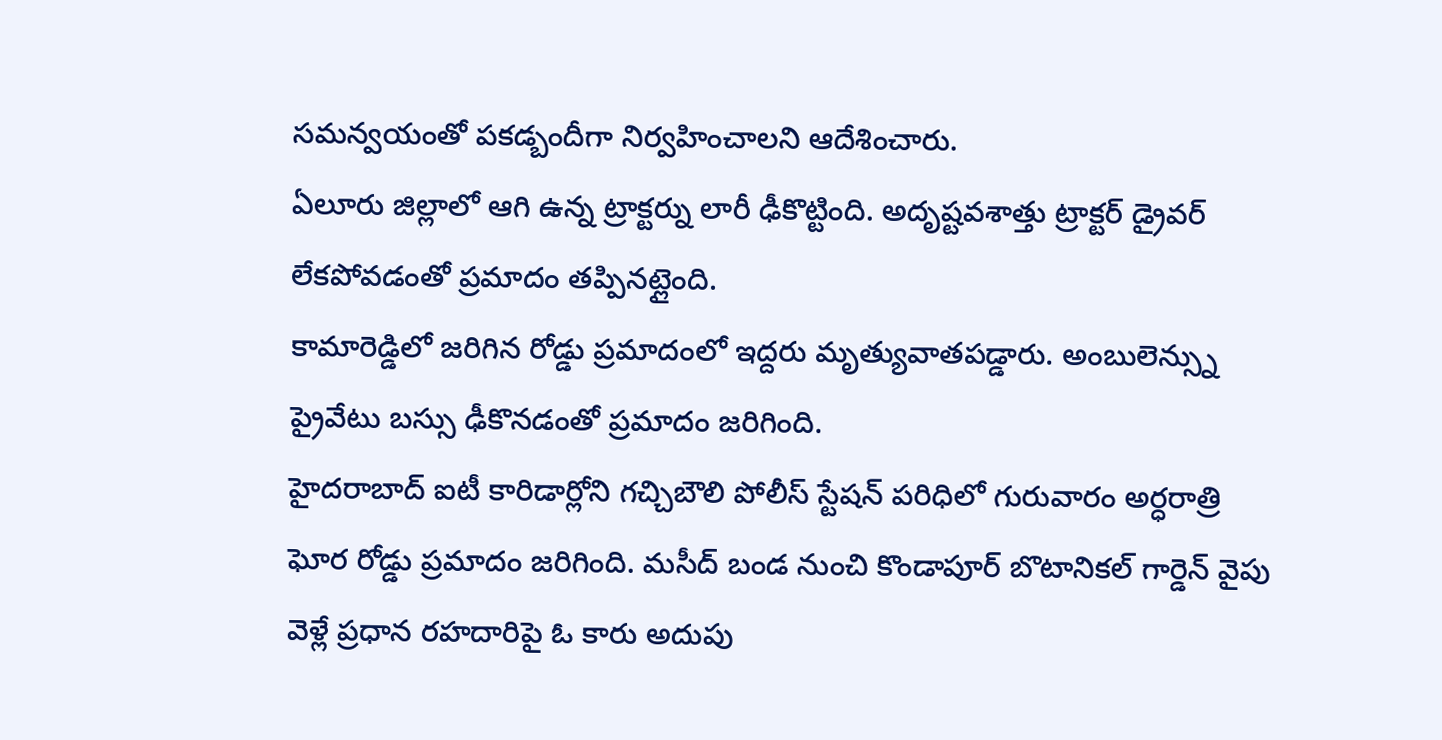సమన్వయంతో పకడ్బందీగా నిర్వహించాలని ఆదేశించారు.
ఏలూరు జిల్లాలో ఆగి ఉన్న ట్రాక్టర్ను లారీ ఢీకొట్టింది. అదృష్టవశాత్తు ట్రాక్టర్ డ్రైవర్ లేకపోవడంతో ప్రమాదం తప్పినట్లైంది.
కామారెడ్డిలో జరిగిన రోడ్డు ప్రమాదంలో ఇద్దరు మృత్యువాతపడ్డారు. అంబులెన్స్ను ప్రైవేటు బస్సు ఢీకొనడంతో ప్రమాదం జరిగింది.
హైదరాబాద్ ఐటీ కారిడార్లోని గచ్చిబౌలి పోలీస్ స్టేషన్ పరిధిలో గురువారం అర్ధరాత్రి ఘోర రోడ్డు ప్రమాదం జరిగింది. మసీద్ బండ నుంచి కొండాపూర్ బొటానికల్ గార్డెన్ వైపు వెళ్లే ప్రధాన రహదారిపై ఓ కారు అదుపు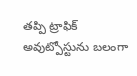తప్పి ట్రాఫిక్ అవుట్పోస్టును బలంగా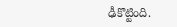ఢీకొట్టింది.